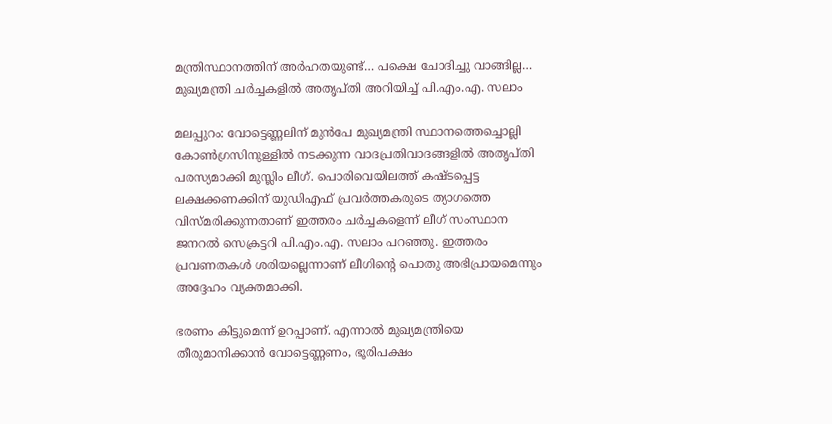മന്ത്രിസ്ഥാനത്തിന് അർഹതയുണ്ട്… പക്ഷെ ചോദിച്ചു വാങ്ങില്ല… മുഖ്യമന്ത്രി ചർച്ചകളിൽ അതൃപ്തി അറിയിച്ച് പി.എം.എ. സലാം

മലപ്പുറം: വോട്ടെണ്ണലിന് മുൻപേ മുഖ്യമന്ത്രി സ്ഥാനത്തെച്ചൊല്ലി കോൺഗ്രസിനുള്ളിൽ നടക്കുന്ന വാദപ്രതിവാദങ്ങളിൽ അതൃപ്തി പരസ്യമാക്കി മുസ്ലിം ലീഗ്. പൊരിവെയിലത്ത് കഷ്ടപ്പെട്ട ലക്ഷക്കണക്കിന് യുഡിഎഫ് പ്രവർത്തകരുടെ ത്യാഗത്തെ വിസ്മരിക്കുന്നതാണ് ഇത്തരം ചർച്ചകളെന്ന് ലീഗ് സംസ്ഥാന ജനറൽ സെക്രട്ടറി പി.എം.എ. സലാം പറഞ്ഞു. ഇത്തരം പ്രവണതകൾ ശരിയല്ലെന്നാണ് ലീഗിന്റെ പൊതു അഭിപ്രായമെന്നും അദ്ദേഹം വ്യക്തമാക്കി.

ഭരണം കിട്ടുമെന്ന് ഉറപ്പാണ്. എന്നാൽ മുഖ്യമന്ത്രിയെ തീരുമാനിക്കാൻ വോട്ടെണ്ണണം, ഭൂരിപക്ഷം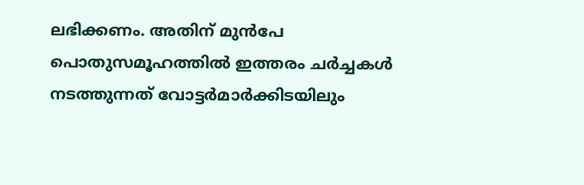ലഭിക്കണം. അതിന് മുൻപേ പൊതുസമൂഹത്തിൽ ഇത്തരം ചർച്ചകൾ നടത്തുന്നത് വോട്ടർമാർക്കിടയിലും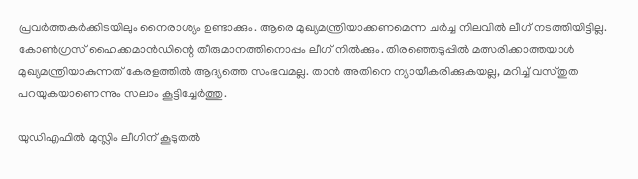പ്രവർത്തകർക്കിടയിലും നൈരാശ്യം ഉണ്ടാക്കും. ആരെ മുഖ്യമന്ത്രിയാക്കണമെന്ന ചർച്ച നിലവിൽ ലീഗ് നടത്തിയിട്ടില്ല. കോൺഗ്രസ് ഹൈക്കമാൻഡിന്റെ തീരുമാനത്തിനൊപ്പം ലീഗ് നിൽക്കും. തിരഞ്ഞെടുപ്പിൽ മത്സരിക്കാത്തയാൾ മുഖ്യമന്ത്രിയാകുന്നത് കേരളത്തിൽ ആദ്യത്തെ സംഭവമല്ല. താൻ അതിനെ ന്യായീകരിക്കുകയല്ല, മറിച്ച് വസ്തുത പറയുകയാണെന്നും സലാം കൂട്ടിച്ചേർത്തു.

യുഡിഎഫിൽ മുസ്ലിം ലീഗിന് കൂടുതൽ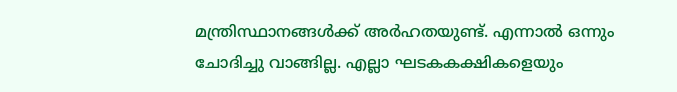മന്ത്രിസ്ഥാനങ്ങൾക്ക് അർഹതയുണ്ട്. എന്നാൽ ഒന്നും ചോദിച്ചു വാങ്ങില്ല. എല്ലാ ഘടകകക്ഷികളെയും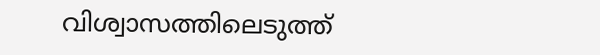വിശ്വാസത്തിലെടുത്ത്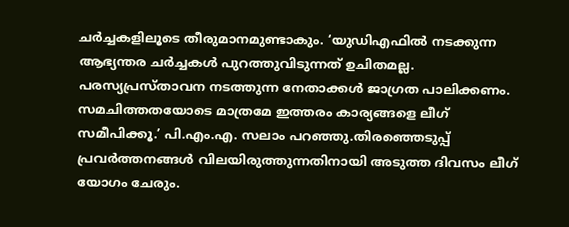ചർച്ചകളിലൂടെ തീരുമാനമുണ്ടാകും. ‘യുഡിഎഫിൽ നടക്കുന്ന ആഭ്യന്തര ചർച്ചകൾ പുറത്തുവിടുന്നത് ഉചിതമല്ല. പരസ്യപ്രസ്താവന നടത്തുന്ന നേതാക്കൾ ജാഗ്രത പാലിക്കണം. സമചിത്തതയോടെ മാത്രമേ ഇത്തരം കാര്യങ്ങളെ ലീഗ് സമീപിക്കൂ.’ പി.എം.എ. സലാം പറഞ്ഞു.തിരഞ്ഞെടുപ്പ് പ്രവർത്തനങ്ങൾ വിലയിരുത്തുന്നതിനായി അടുത്ത ദിവസം ലീഗ് യോഗം ചേരും.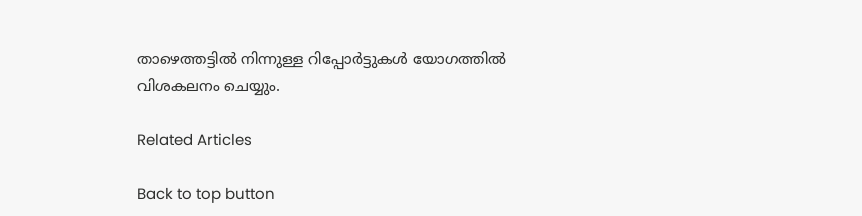താഴെത്തട്ടിൽ നിന്നുള്ള റിപ്പോർട്ടുകൾ യോഗത്തിൽ വിശകലനം ചെയ്യും.

Related Articles

Back to top button